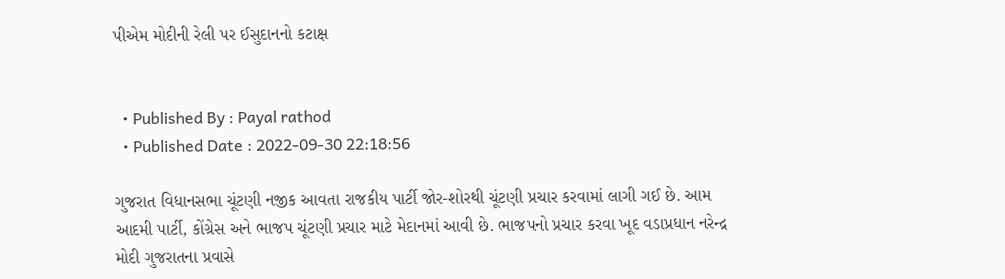પીએમ મોદીની રેલી પર ઈસુદાનનો કટાક્ષ


  • Published By : Payal rathod
  • Published Date : 2022-09-30 22:18:56

ગુજરાત વિધાનસભા ચૂંટણી નજીક આવતા રાજકીય પાર્ટી જોર-શોરથી ચૂંટણી પ્રચાર કરવામાં લાગી ગઈ છે. આમ આદમી પાર્ટી, કોંગ્રેસ અને ભાજપ ચૂંટણી પ્રચાર માટે મેદાનમાં આવી છે. ભાજપનો પ્રચાર કરવા ખૂદ વડાપ્રધાન નરેન્દ્ર મોદી ગુજરાતના પ્રવાસે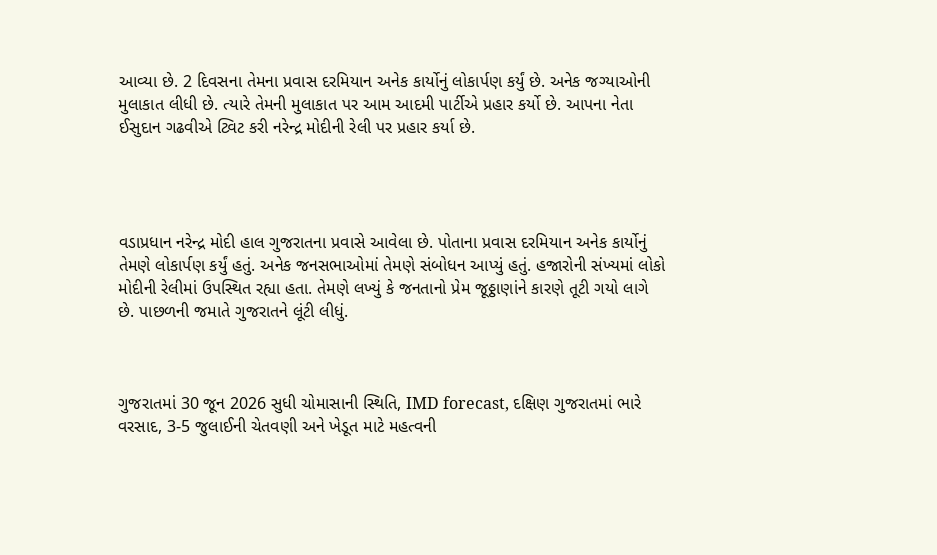આવ્યા છે. 2 દિવસના તેમના પ્રવાસ દરમિયાન અનેક કાર્યોનું લોકાર્પણ કર્યું છે. અનેક જગ્યાઓની મુલાકાત લીધી છે. ત્યારે તેમની મુલાકાત પર આમ આદમી પાર્ટીએ પ્રહાર કર્યો છે. આપના નેતા ઈસુદાન ગઢવીએ ટ્વિટ કરી નરેન્દ્ર મોદીની રેલી પર પ્રહાર કર્યા છે.




વડાપ્રધાન નરેન્દ્ર મોદી હાલ ગુજરાતના પ્રવાસે આવેલા છે. પોતાના પ્રવાસ દરમિયાન અનેક કાર્યોનું તેમણે લોકાર્પણ કર્યું હતું. અનેક જનસભાઓમાં તેમણે સંબોધન આપ્યું હતું. હજારોની સંખ્યમાં લોકો મોદીની રેલીમાં ઉપસ્થિત રહ્યા હતા. તેમણે લખ્યું કે જનતાનો પ્રેમ જૂઠ્ઠાણાંને કારણે તૂટી ગયો લાગે છે. પાછળની જમાતે ગુજરાતને લૂંટી લીધું.



ગુજરાતમાં 30 જૂન 2026 સુધી ચોમાસાની સ્થિતિ, IMD forecast, દક્ષિણ ગુજરાતમાં ભારે વરસાદ, 3-5 જુલાઈની ચેતવણી અને ખેડૂત માટે મહત્વની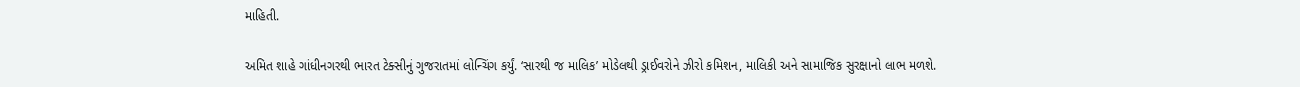માહિતી.

અમિત શાહે ગાંધીનગરથી ભારત ટેક્સીનું ગુજરાતમાં લોન્ચિંગ કર્યું. ‘સારથી જ માલિક’ મોડેલથી ડ્રાઈવરોને ઝીરો કમિશન, માલિકી અને સામાજિક સુરક્ષાનો લાભ મળશે.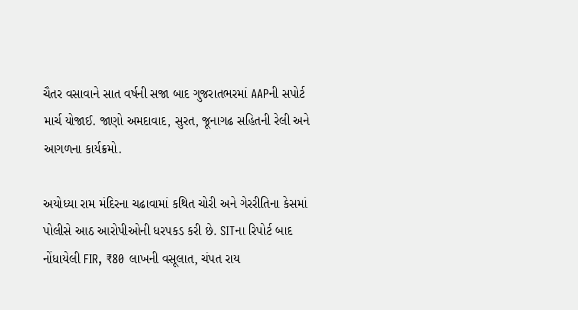ચૈતર વસાવાને સાત વર્ષની સજા બાદ ગુજરાતભરમાં AAPની સપોર્ટ માર્ચ યોજાઈ. જાણો અમદાવાદ, સુરત, જૂનાગઢ સહિતની રેલી અને આગળના કાર્યક્રમો.

અયોધ્યા રામ મંદિરના ચઢાવામાં કથિત ચોરી અને ગેરરીતિના કેસમાં પોલીસે આઠ આરોપીઓની ધરપકડ કરી છે. SITના રિપોર્ટ બાદ નોંધાયેલી FIR, ₹80 લાખની વસૂલાત, ચંપત રાય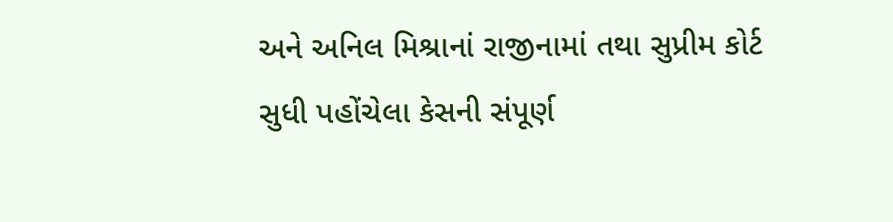અને અનિલ મિશ્રાનાં રાજીનામાં તથા સુપ્રીમ કોર્ટ સુધી પહોંચેલા કેસની સંપૂર્ણ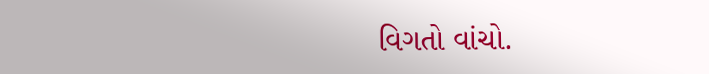વિગતો વાંચો.